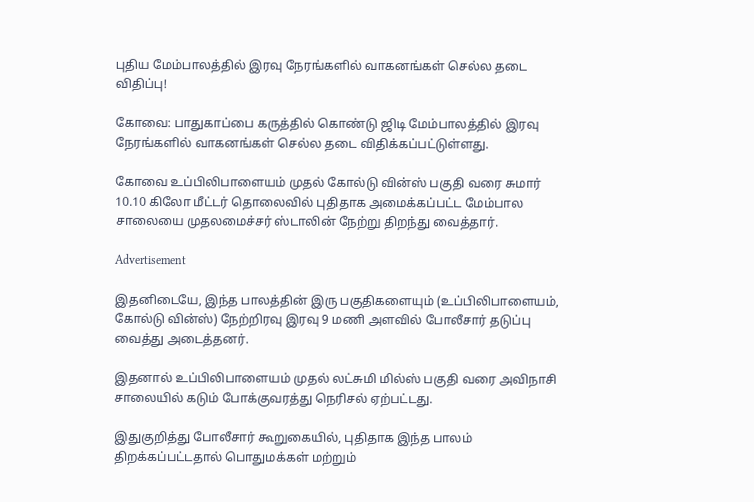புதிய மேம்பாலத்தில் இரவு நேரங்களில் வாகனங்கள் செல்ல தடை விதிப்பு!

கோவை: பாதுகாப்பை கருத்தில் கொண்டு ஜிடி மேம்பாலத்தில் இரவு நேரங்களில் வாகனங்கள் செல்ல தடை விதிக்கப்பட்டுள்ளது.

கோவை உப்பிலிபாளையம் முதல் கோல்டு வின்ஸ் பகுதி வரை சுமார் 10.10 கிலோ மீட்டர் தொலைவில் புதிதாக அமைக்கப்பட்ட மேம்பால சாலையை முதலமைச்சர் ஸ்டாலின் நேற்று திறந்து வைத்தார்.

Advertisement

இதனிடையே, இந்த பாலத்தின் இரு பகுதிகளையும் (உப்பிலிபாளையம், கோல்டு வின்ஸ்) நேற்றிரவு இரவு 9 மணி அளவில் போலீசார் தடுப்பு வைத்து அடைத்தனர்.

இதனால் உப்பிலிபாளையம் முதல் லட்சுமி மில்ஸ் பகுதி வரை அவிநாசி சாலையில் கடும் போக்குவரத்து நெரிசல் ஏற்பட்டது.

இதுகுறித்து போலீசார் கூறுகையில், புதிதாக இந்த பாலம் திறக்கப்பட்டதால் பொதுமக்கள் மற்றும்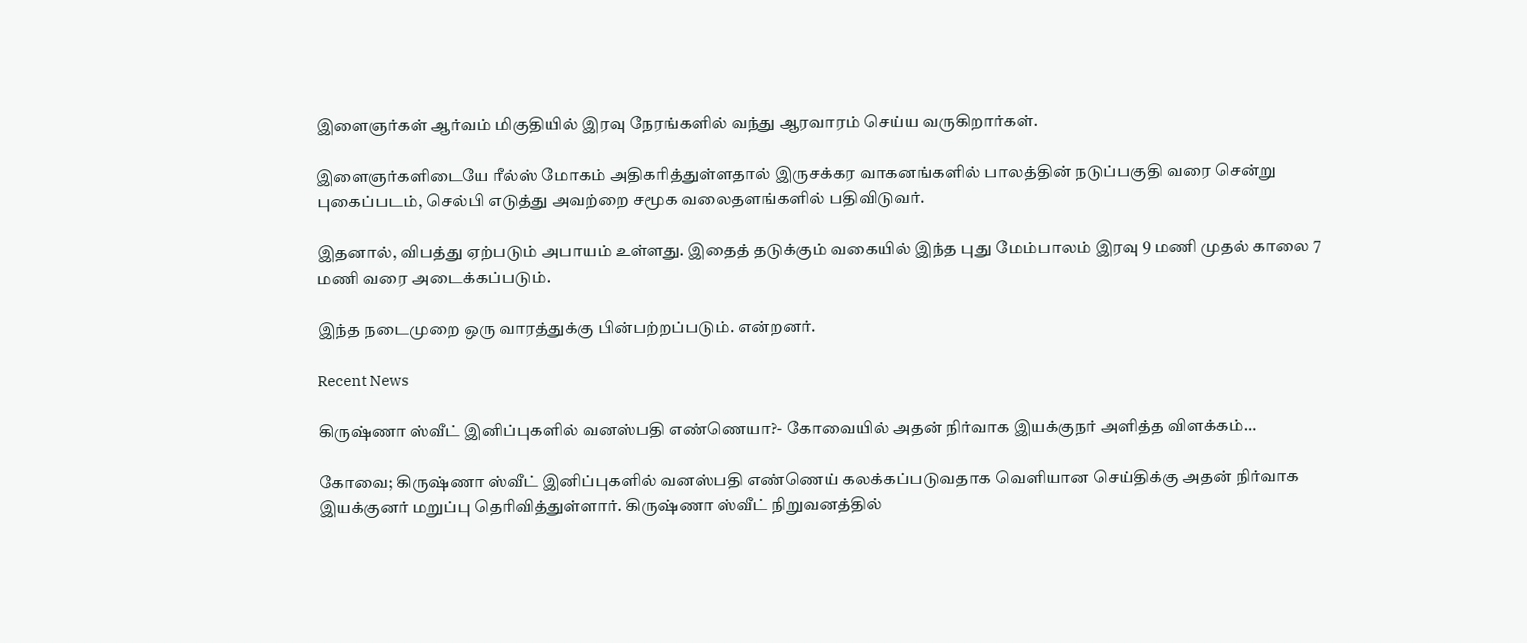இளைஞர்கள் ஆர்வம் மிகுதியில் இரவு நேரங்களில் வந்து ஆரவாரம் செய்ய வருகிறார்கள்.

இளைஞர்களிடையே ரீல்ஸ் மோகம் அதிகரித்துள்ளதால் இருசக்கர வாகனங்களில் பாலத்தின் நடுப்பகுதி வரை சென்று புகைப்படம், செல்பி எடுத்து அவற்றை சமூக வலைதளங்களில் பதிவிடுவர்.

இதனால், விபத்து ஏற்படும் அபாயம் உள்ளது. இதைத் தடுக்கும் வகையில் இந்த புது மேம்பாலம் இரவு 9 மணி முதல் காலை 7 மணி வரை அடைக்கப்படும்.

இந்த நடைமுறை ஒரு வாரத்துக்கு பின்பற்றப்படும். என்றனர்.

Recent News

கிருஷ்ணா ஸ்வீட் இனிப்புகளில் வனஸ்பதி எண்ணெயா?- கோவையில் அதன் நிர்வாக இயக்குநர் அளித்த விளக்கம்…

கோவை; கிருஷ்ணா ஸ்வீட் இனிப்புகளில் வனஸ்பதி எண்ணெய் கலக்கப்படுவதாக வெளியான செய்திக்கு அதன் நிர்வாக இயக்குனர் மறுப்பு தெரிவித்துள்ளார். கிருஷ்ணா ஸ்வீட் நிறுவனத்தில்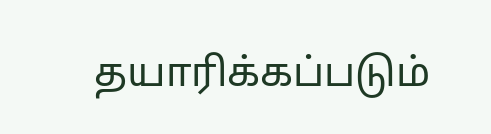தயாரிக்கப்படும்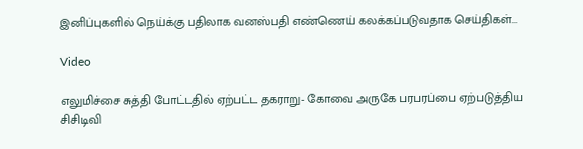இனிப்புகளில் நெய்க்கு பதிலாக வனஸ்பதி எண்ணெய் கலக்கப்படுவதாக செய்திகள்...

Video

எலுமிச்சை சுத்தி போட்டதில் ஏற்பட்ட தகராறு- கோவை அருகே பரபரப்பை ஏற்படுத்திய சிசிடிவி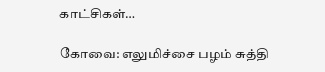காட்சிகள்…

கோவை: எலுமிச்சை பழம் சுத்தி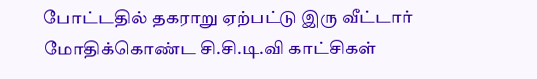போட்டதில் தகராறு ஏற்பட்டு இரு வீட்டார் மோதிக்கொண்ட சி.சி.டி.வி காட்சிகள்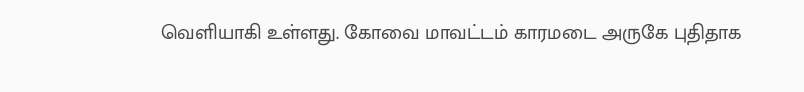வெளியாகி உள்ளது. கோவை மாவட்டம் காரமடை அருகே புதிதாக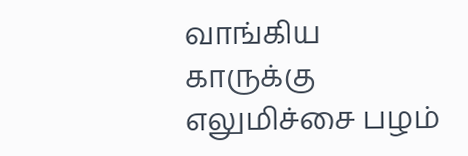வாங்கிய காருக்கு எலுமிச்சை பழம்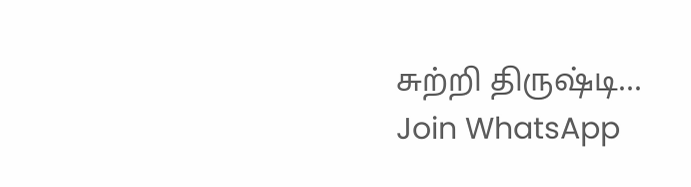சுற்றி திருஷ்டி...
Join WhatsApp